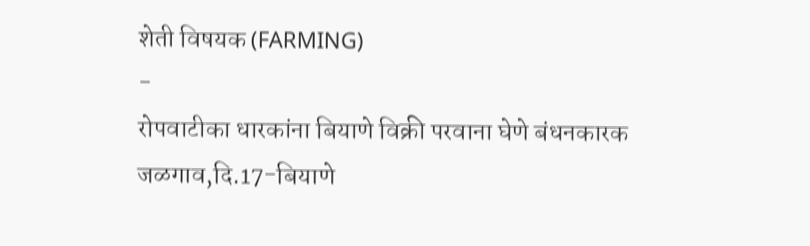शेती विषयक (FARMING)
-
रोपवाटीका धारकांना बियाणे विक्री परवाना घेणे बंधनकारक
जळगाव,दि.17-बियाणे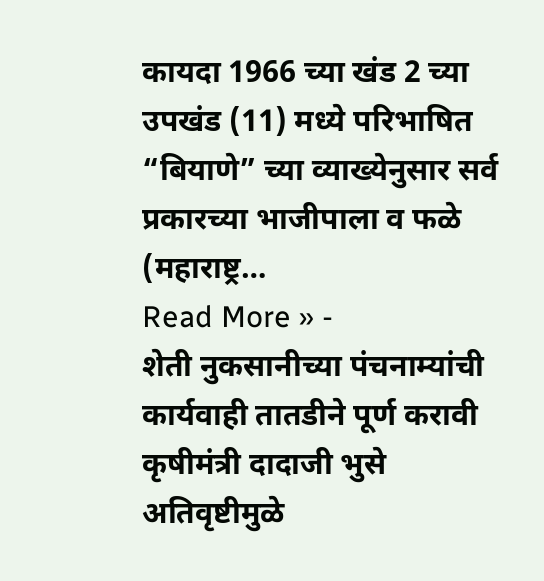कायदा 1966 च्या खंड 2 च्या उपखंड (11) मध्ये परिभाषित “बियाणे” च्या व्याख्येनुसार सर्व प्रकारच्या भाजीपाला व फळे (महाराष्ट्र…
Read More » -
शेती नुकसानीच्या पंचनाम्यांची कार्यवाही तातडीने पूर्ण करावी कृषीमंत्री दादाजी भुसे
अतिवृष्टीमुळे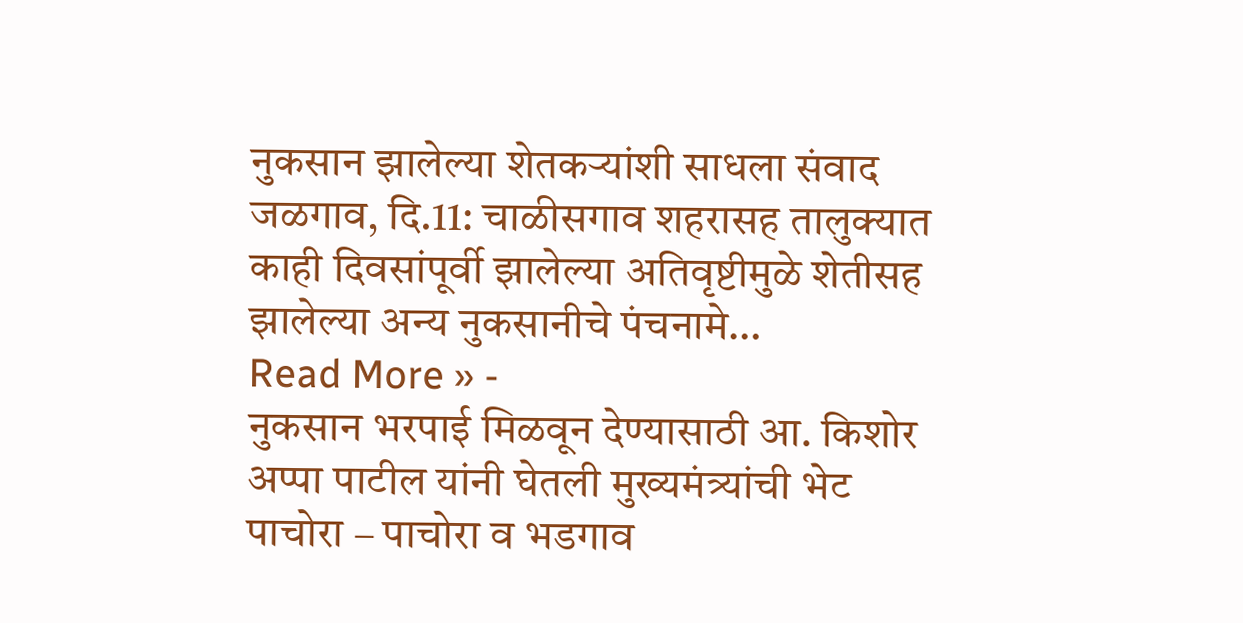नुकसान झालेल्या शेतकऱ्यांशी साधला संवाद जळगाव, दि.11: चाळीसगाव शहरासह तालुक्यात काही दिवसांपूर्वी झालेल्या अतिवृष्टीमुळे शेतीसह झालेल्या अन्य नुकसानीचे पंचनामे…
Read More » -
नुकसान भरपाई मिळवून देण्यासाठी आ. किशोर अप्पा पाटील यांनी घेतली मुख्यमंत्र्यांची भेट
पाचोरा – पाचोरा व भडगाव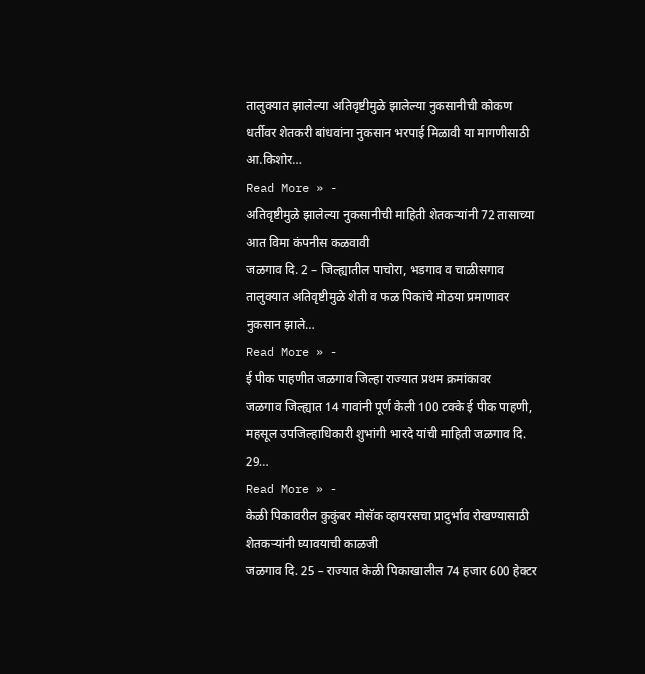तालुक्यात झालेल्या अतिवृष्टीमुळे झालेल्या नुकसानीची कोकण धर्तीवर शेतकरी बांधवांना नुकसान भरपाई मिळावी या मागणीसाठी आ.किशोर…
Read More » -
अतिवृष्टीमुळे झालेल्या नुकसानीची माहिती शेतकऱ्यांनी 72 तासाच्या आत विमा कंपनीस कळवावी
जळगाव दि. 2 – जिल्ह्यातील पाचोरा, भडगाव व चाळीसगाव तालुक्यात अतिवृष्टीमुळे शेती व फळ पिकांचे मोठया प्रमाणावर नुकसान झाले…
Read More » -
ई पीक पाहणीत जळगाव जिल्हा राज्यात प्रथम क्रमांकावर
जळगाव जिल्ह्यात 14 गावांनी पूर्ण केली 100 टक्के ई पीक पाहणी, महसूल उपजिल्हाधिकारी शुभांगी भारदे यांची माहिती जळगाव दि. 29…
Read More » -
केळी पिकावरील कुकुंबर मोसॅक व्हायरसचा प्रादुर्भाव रोखण्यासाठी शेतकऱ्यांनी घ्यावयाची काळजी
जळगाव दि. 25 – राज्यात केळी पिकाखालील 74 हजार 600 हेक्टर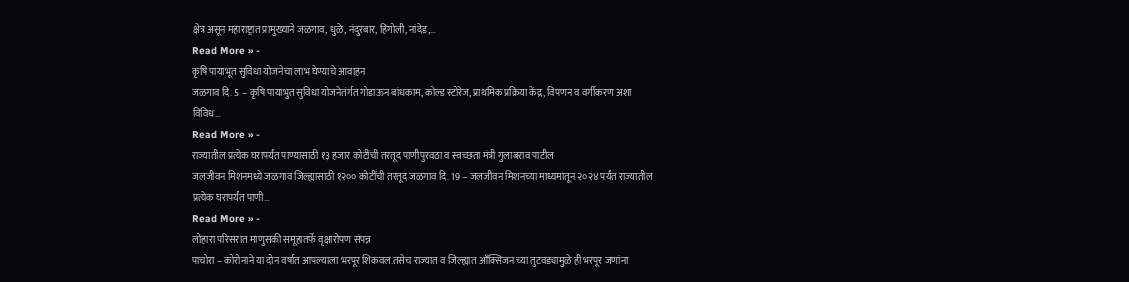क्षेत्र असून महाराष्ट्रात प्रामुख्याने जळगाव, धुळे, नंदुरबार, हिंगोली, नांदेड,…
Read More » -
कृषि पायाभूत सुविधा योजनेचा लाभ घेण्याचे आवाहन
जळगाव दि. 5 – कृषि पायाभुत सुविधा योजनेतंर्गत गोडाऊन बांधकाम, कोल्ड स्टोरेज, प्राथमिक प्रक्रिया केंद्र, विपणन व वर्गीकरण अशा विविध…
Read More » -
राज्यातील प्रत्येक घरापर्यंत पाण्यासाठी १३ हजार कोटींची तरतूद पाणीपुरवठा व स्वच्छता मंत्री गुलाबराव पाटील
जलजीवन मिशनमध्ये जळगाव जिल्ह्यासाठी १२०० कोटींची तरतूद जळगाव दि. 19 – जलजीवन मिशनच्या माध्यमातून २०२४ पर्यंत राज्यातील प्रत्येक घरापर्यंत पाणी…
Read More » -
लोहारा परिसरात माणुसकी समूहातर्फे वृक्षारोपण संपन्न
पाचोरा – कोरोनाने या दोन वर्षात आपल्याला भरपूर शिकवल.तसेच राज्यात व जिल्ह्यात आँक्सिजन च्या तुटवड्यामुळे ही भरपूर जणांना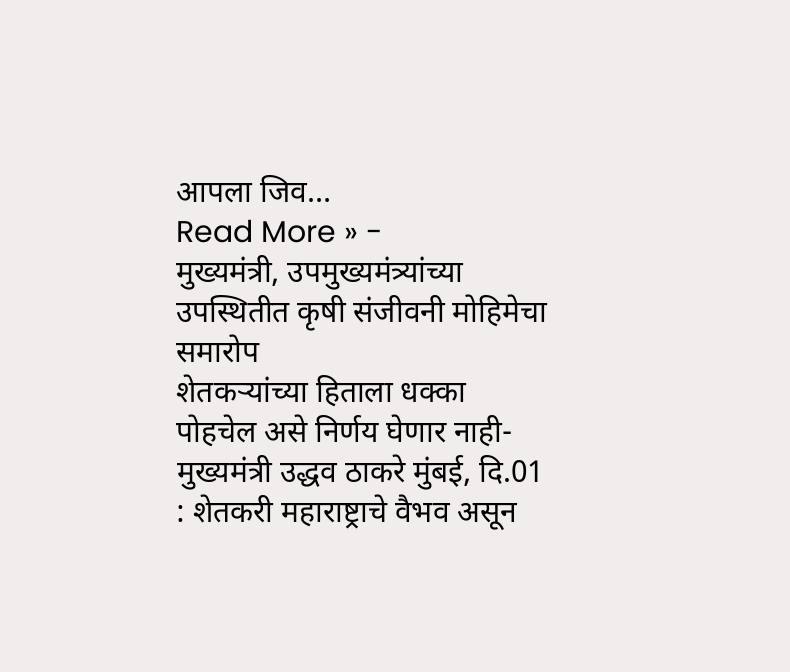आपला जिव…
Read More » -
मुख्यमंत्री, उपमुख्यमंत्र्यांच्या उपस्थितीत कृषी संजीवनी मोहिमेचा समारोप
शेतकऱ्यांच्या हिताला धक्का पोहचेल असे निर्णय घेणार नाही- मुख्यमंत्री उद्धव ठाकरे मुंबई, दि.01 : शेतकरी महाराष्ट्राचे वैभव असून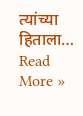त्यांच्या हिताला…
Read More »